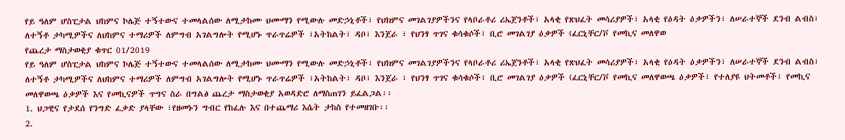የይ ዓለም ሆስፒታል ህከምና ኮሌጅ ተኝተውና ተመላልሰው ለሚታከሙ ህሙማን የሚውሉ መድኃኒቶች፣ የህክምና መገልገያዎችንና የላቦራቶሪ ሪኤጀንቶች፣ አላቂ የጽህፈት መሳሪያዎች፣ አላቂ የዕዳት ዕቃዎችን፣ ለሠራተኞች ደንብ ልብስ፣ ለተኝቶ ታካሚዎችና ለህከምና ተማሪዎች ለምግብ አገልግሎት የሚሆኑ ጥራጥሬዎች ፣አትከልት፣ ዳቦ፣ እንጀራ ፣ የህንፃ ጥገና ቁሳቁሶች፣ ቢሮ መገልገያ ዕቃዎች (ፈርኒቸር/ቮ የመኪና መለዋወ
የጨረታ ማስታወቂያ ቁጥር 01/2019
የይ ዓለም ሆስፒታል ህከምና ኮሌጅ ተኝተውና ተመላልሰው ለሚታከሙ ህሙማን የሚውሉ መድኃኒቶች፣ የህክምና መገልገያዎችንና የላቦራቶሪ ሪኤጀንቶች፣ አላቂ የጽህፈት መሳሪያዎች፣ አላቂ የዕዳት ዕቃዎችን፣ ለሠራተኞች ደንብ ልብስ፣ ለተኝቶ ታካሚዎችና ለህከምና ተማሪዎች ለምግብ አገልግሎት የሚሆኑ ጥራጥሬዎች ፣አትከልት፣ ዳቦ፣ እንጀራ ፣ የህንፃ ጥገና ቁሳቁሶች፣ ቢሮ መገልገያ ዕቃዎች (ፈርኒቸር/ቮ የመኪና መለዋወጫ ዕቃዎች፣ የተለያዩ ህትመቶች፣ የመኪና መለዋወጫ ዕቃዎች እና የመኪናዎች ጥግና ስራ በግልፅ ጨረታ ማስታወቂያ አወዳድሮ ለማስጠገን ይፈልጋል፡፡
1. ህጋዊና የታደሰ የንግድ ፈቃድ ያላቸው ፣የዘመኑን ግብር የከፈሉ እና በተጨማሪ እሴት ታከስ የተመዘገቡ፡፡
2.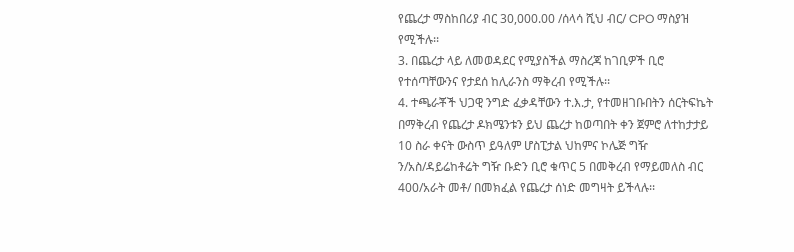የጨረታ ማስከበሪያ ብር 30,000.00 /ሰላሳ ሺህ ብር/ CPO ማስያዝ የሚችሉ፡፡
3. በጨረታ ላይ ለመወዳደር የሚያስችል ማስረጃ ከገቢዎች ቢሮ የተሰጣቸውንና የታደሰ ከሊራንስ ማቅረብ የሚችሉ፡፡
4. ተጫራቾች ህጋዊ ንግድ ፈቃዳቸውን ተ.እ.ታ, የተመዘገቡበትን ሰርትፍኬት በማቅረብ የጨረታ ዶክሜንቱን ይህ ጨረታ ከወጣበት ቀን ጀምሮ ለተከታታይ 10 ስራ ቀናት ውስጥ ይዓለም ሆስፒታል ህከምና ኮሌጅ ግዥ ን/አስ/ዳይሬከቶሬት ግዥ ቡድን ቢሮ ቁጥር 5 በመቅረብ የማይመለስ ብር 400/አራት መቶ/ በመክፈል የጨረታ ሰነድ መግዛት ይችላሉ፡፡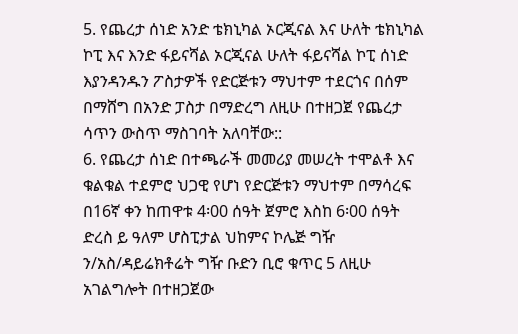5. የጨረታ ሰነድ አንድ ቴክኒካል ኦርጂናል እና ሁለት ቴክኒካል ኮፒ እና እንድ ፋይናሻል ኦርጂናል ሁለት ፋይናሻል ኮፒ ሰነድ እያንዳንዱን ፖስታዎች የድርጅቱን ማህተም ተደርጎና በሰም በማሸግ በአንድ ፓስታ በማድረግ ለዚሁ በተዘጋጀ የጨረታ ሳጥን ውስጥ ማስገባት አለባቸው::
6. የጨረታ ሰነድ በተጫራች መመሪያ መሠረት ተሞልቶ እና ቁልቁል ተደምሮ ህጋዊ የሆነ የድርጅቱን ማህተም በማሳረፍ በ16ኛ ቀን ከጠዋቱ 4፡00 ሰዓት ጀምሮ እስከ 6፡00 ሰዓት ድረስ ይ ዓለም ሆስፒታል ህከምና ኮሌጅ ግዥ ን/አስ/ዳይሬክቶሬት ግዥ ቡድን ቢሮ ቁጥር 5 ለዚሁ አገልግሎት በተዘጋጀው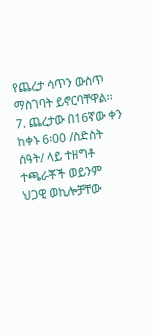የጨረታ ሳጥን ውስጥ ማስገባት ይኖርባቸዋል፡፡
7. ጨረታው በ16ኛው ቀን ከቀኑ 6፡00 /ስድስት ሰዓት/ ላይ ተዘግቶ ተጫራቾች ወይንም ህጋዊ ወኪሎቻቸው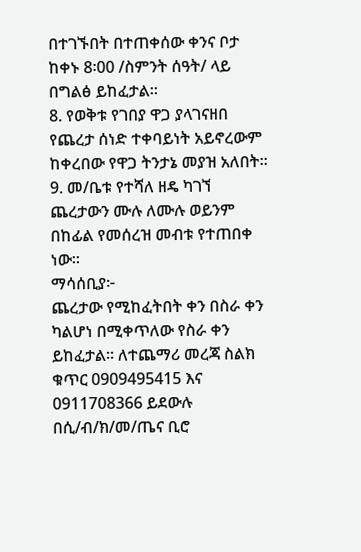በተገኙበት በተጠቀሰው ቀንና ቦታ ከቀኑ 8፡00 /ስምንት ሰዓት/ ላይ በግልፅ ይከፈታል፡፡
8. የወቅቱ የገበያ ዋጋ ያላገናዘበ የጨረታ ሰነድ ተቀባይነት አይኖረውም ከቀረበው የዋጋ ትንታኔ መያዝ አለበት፡፡
9. መ/ቤቱ የተሻለ ዘዴ ካገኘ ጨረታውን ሙሉ ለሙሉ ወይንም በከፊል የመሰረዝ መብቱ የተጠበቀ ነው፡፡
ማሳሰቢያ፦
ጨረታው የሚከፈትበት ቀን በስራ ቀን ካልሆነ በሚቀጥለው የስራ ቀን ይከፈታል፡፡ ለተጨማሪ መረጃ ስልክ ቁጥር 0909495415 እና 0911708366 ይደውሉ
በሲ/ብ/ክ/መ/ጤና ቢሮ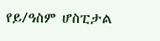የይ/ዓስም ሆስፒታል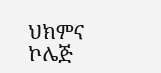ህክምና ኮሌጅ